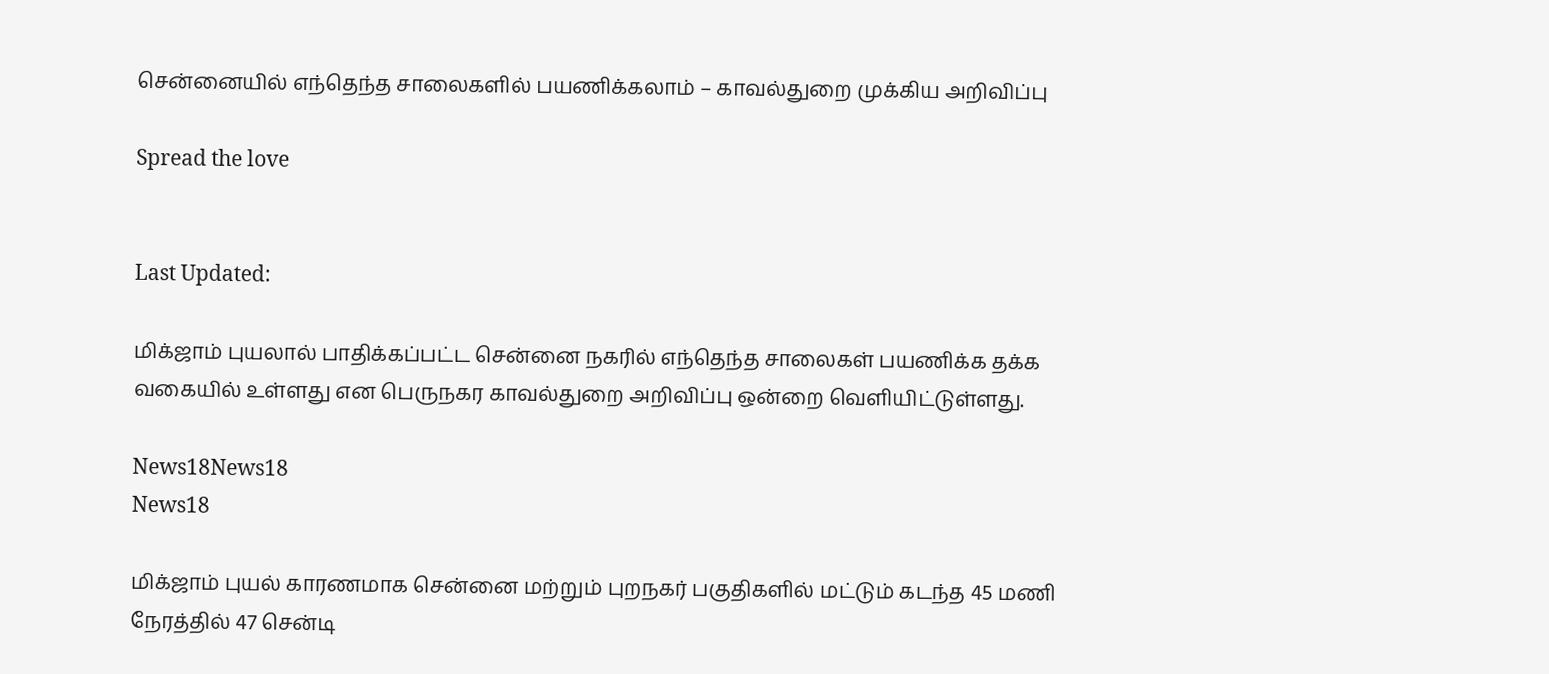சென்னையில் எந்தெந்த சாலைகளில் பயணிக்கலாம் – காவல்துறை முக்கிய அறிவிப்பு

Spread the love


Last Updated:

மிக்ஜாம் புயலால் பாதிக்கப்பட்ட சென்னை நகரில் எந்தெந்த சாலைகள் பயணிக்க தக்க வகையில் உள்ளது என பெருநகர காவல்துறை அறிவிப்பு ஒன்றை வெளியிட்டுள்ளது.

News18News18
News18

மிக்ஜாம் புயல் காரணமாக சென்னை மற்றும் புறநகர் பகுதிகளில் மட்டும் கடந்த 45 மணி நேரத்தில் 47 சென்டி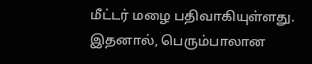மீட்டர் மழை பதிவாகியுள்ளது. இதனால், பெரும்பாலான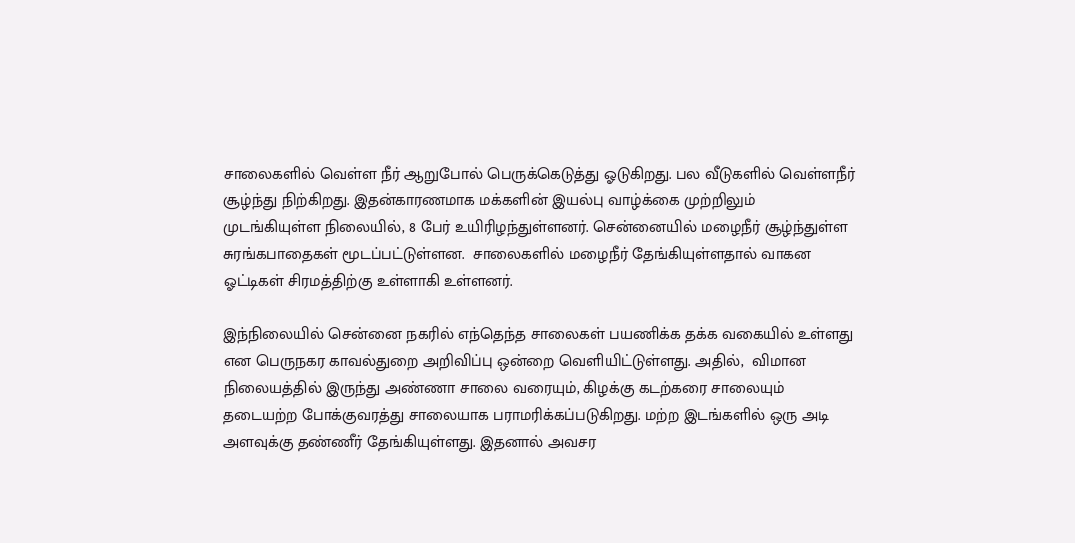சாலைகளில் வெள்ள நீர் ஆறுபோல் பெருக்கெடுத்து ஓடுகிறது. பல வீடுகளில் வெள்ளநீர் சூழ்ந்து நிற்கிறது. இதன்காரணமாக மக்களின் இயல்பு வாழ்க்கை முற்றிலும் முடங்கியுள்ள நிலையில், 8 பேர் உயிரிழந்துள்ளனர். சென்னையில் மழைநீர் சூழ்ந்துள்ள சுரங்கபாதைகள் மூடப்பட்டுள்ளன.  சாலைகளில் மழைநீர் தேங்கியுள்ளதால் வாகன ஓட்டிகள் சிரமத்திற்கு உள்ளாகி உள்ளனர்.

இந்நிலையில் சென்னை நகரில் எந்தெந்த சாலைகள் பயணிக்க தக்க வகையில் உள்ளது என பெருநகர காவல்துறை அறிவிப்பு ஒன்றை வெளியிட்டுள்ளது. அதில்,  விமான நிலையத்தில் இருந்து அண்ணா சாலை வரையும், கிழக்கு கடற்கரை சாலையும் தடையற்ற போக்குவரத்து சாலையாக பராமரிக்கப்படுகிறது. மற்ற இடங்களில் ஒரு அடி அளவுக்கு தண்ணீர் தேங்கியுள்ளது. இதனால் அவசர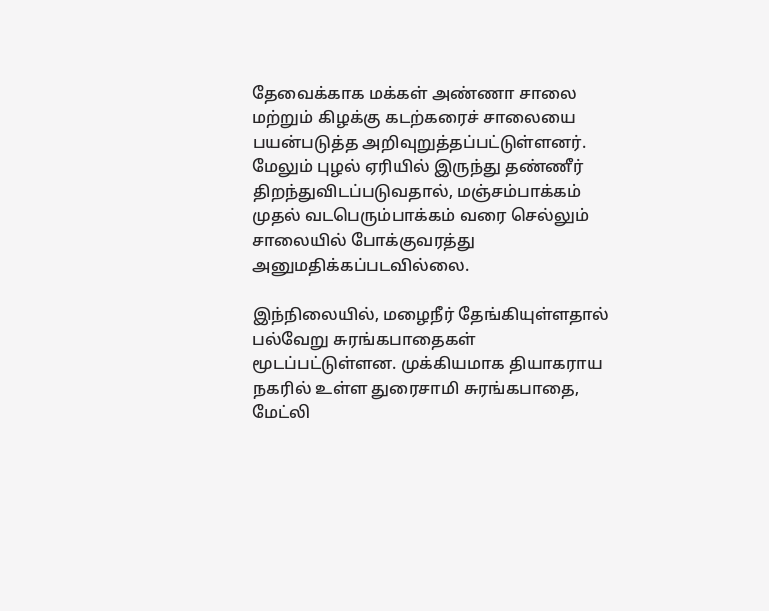தேவைக்காக மக்கள் அண்ணா சாலை மற்றும் கிழக்கு கடற்கரைச் சாலையை பயன்படுத்த அறிவுறுத்தப்பட்டுள்ளனர். மேலும் புழல் ஏரியில் இருந்து தண்ணீர் திறந்துவிடப்படுவதால், மஞ்சம்பாக்கம் முதல் வடபெரும்பாக்கம் வரை செல்லும் சாலையில் போக்குவரத்து அனுமதிக்கப்படவில்லை.

இந்நிலையில், மழைநீர் தேங்கியுள்ளதால் பல்வேறு சுரங்கபாதைகள் மூடப்பட்டுள்ளன. முக்கியமாக தியாகராய நகரில் உள்ள துரைசாமி சுரங்கபாதை, மேட்லி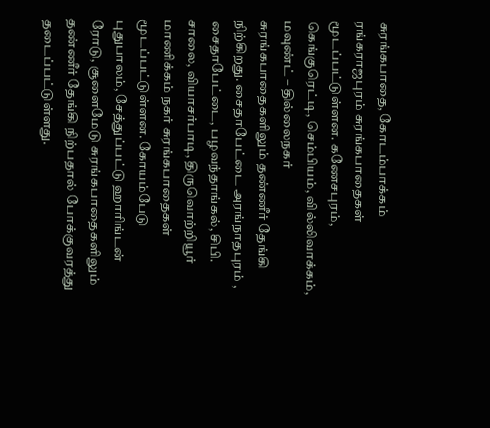சுரங்கபாதை, கோடம்பாக்கம் ரங்கராஜபுரம் சுரங்கபாதைகள் மூடப்பட்டுள்ளன. கணேசபுரம், கெங்குரெட்டி, செம்பியம், வில்லிவாக்கம், மவுண்ட் – தில்லைநகர் சுரங்கபாதைகளிலும் தண்ணீர் தேங்கி நிற்கிறது. சைதாபேட்டை அரங்நாதபுரம் , சைதாபேட்டை, பழவந்தாங்கல், சிபி. சாலை, வியாசர்பாடி, திருவொற்றியூர் மாணிக்கம் நகர் சுரங்கபாதைகள் மூடப்பட்டுள்ளன. கோயம்பேடு புதுபாலம், சேத்துப்பட்டு ஹாரிங்டன் ரோடு, சூளைமேடு சுரங்கபாதைகளிலும் தண்ணீர் தேங்கி நிற்பதால் போக்குவரத்து தடைப்பட்டுள்ளது.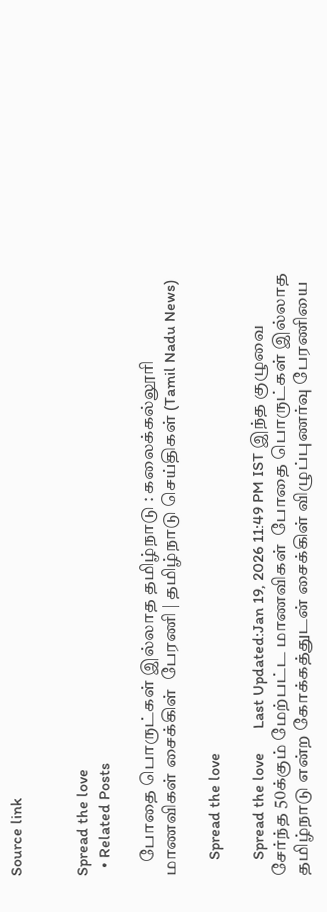Source link


Spread the love
  • Related Posts

    போதை பொருட்கள் இல்லாத தமிழ்நாடு : கலைக்கல்லூரி மாணவிகள் சைக்கிள்  பேரணி | தமிழ்நாடு செய்திகள் (Tamil Nadu News)

    Spread the love

    Spread the love      Last Updated:Jan 19, 2026 11:49 PM IST இந்த குழுவை சேர்ந்த 50க்கும் மேற்பட்ட மாணவிகள்  போதை பொருட்கள் இல்லாத தமிழ்நாடு என்ற கோக்கத்துடன் சைக்கிள் விழுப்புணர்வு பேரணியை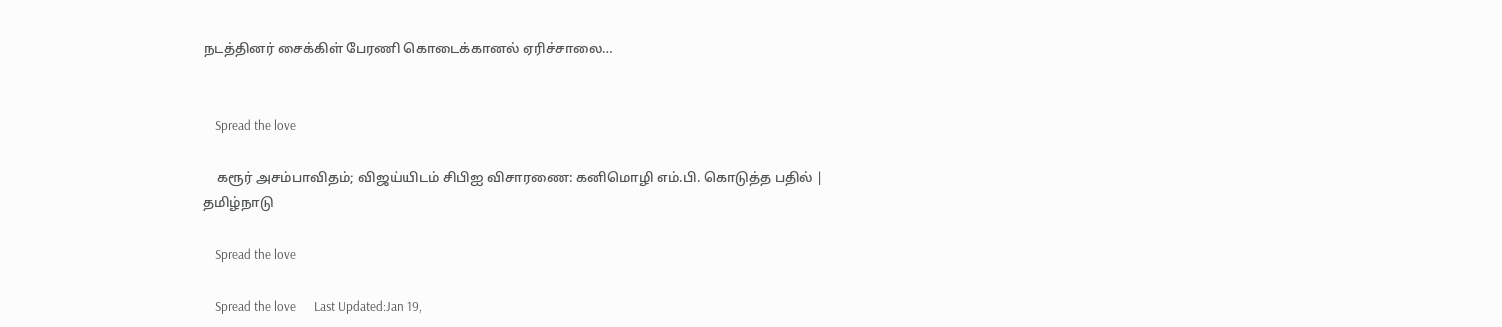நடத்தினர் சைக்கிள் பேரணி கொடைக்கானல் ஏரிச்சாலை…


    Spread the love

    கரூர் அசம்பாவிதம்; விஜய்யிடம் சிபிஐ விசாரணை: கனிமொழி எம்.பி. கொடுத்த பதில் | தமிழ்நாடு

    Spread the love

    Spread the love      Last Updated:Jan 19,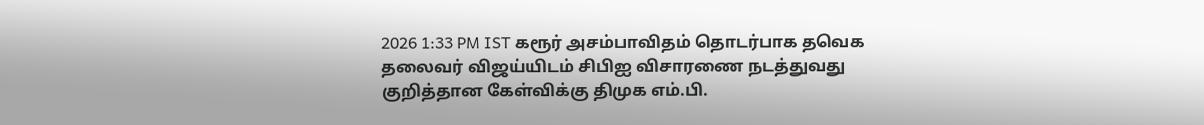2026 1:33 PM IST கரூர் அசம்பாவிதம் தொடர்பாக தவெக தலைவர் விஜய்யிடம் சிபிஐ விசாரணை நடத்துவது குறித்தான கேள்விக்கு திமுக எம்.பி.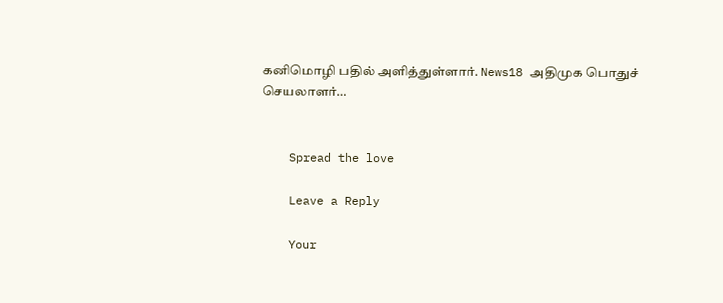கனிமொழி பதில் அளித்துள்ளார். News18 அதிமுக பொதுச் செயலாளர்…


    Spread the love

    Leave a Reply

    Your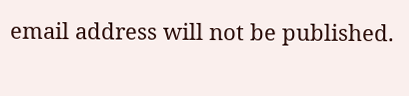email address will not be published.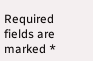Required fields are marked *